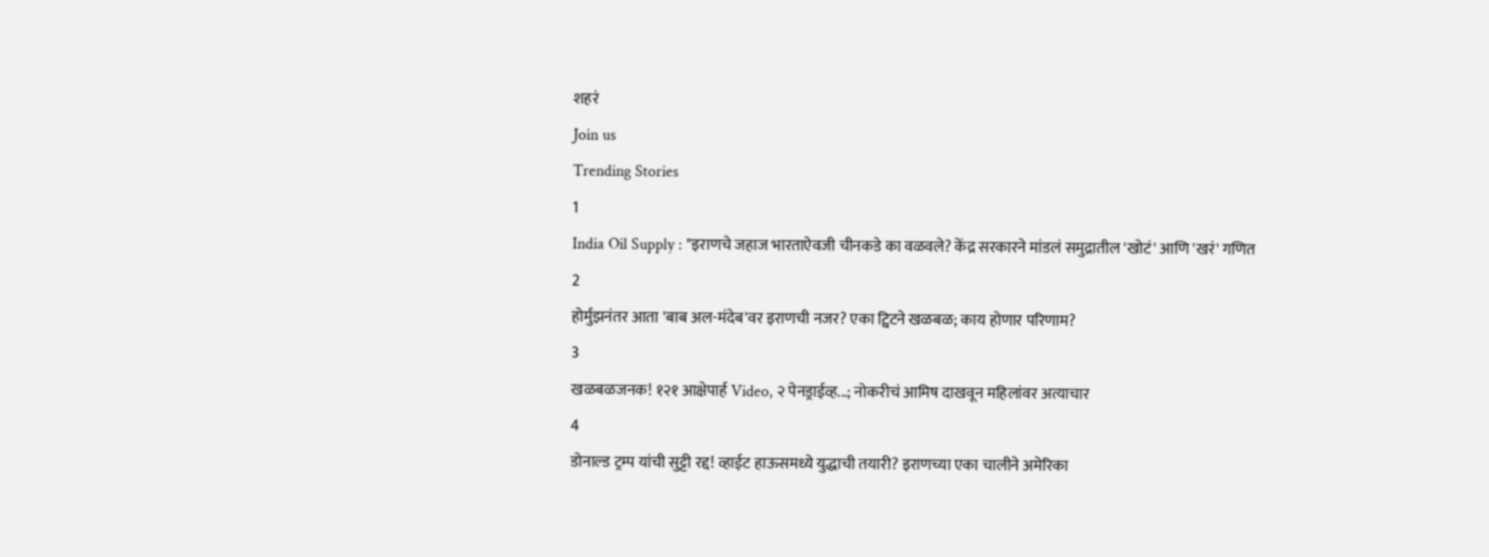शहरं
Join us
Trending Stories
1
India Oil Supply : "इराणचे जहाज भारताऐवजी चीनकडे का वळवले? केंद्र सरकारने मांडलं समुद्रातील 'खोटं' आणि 'खरं' गणित
2
होर्मुझनंतर आता 'बाब अल-मंदेब'वर इराणची नजर? एका ट्विटने खळबळ; काय होणार परिणाम?
3
खळबळजनक! १२१ आक्षेपार्ह Video, २ पेनड्राईव्ह...; नोकरीचं आमिष दाखवून महिलांवर अत्याचार
4
डोनाल्ड ट्रम्प यांची सुट्टी रद्द! व्हाईट हाऊसमध्ये युद्धाची तयारी? इराणच्या एका चालीने अमेरिका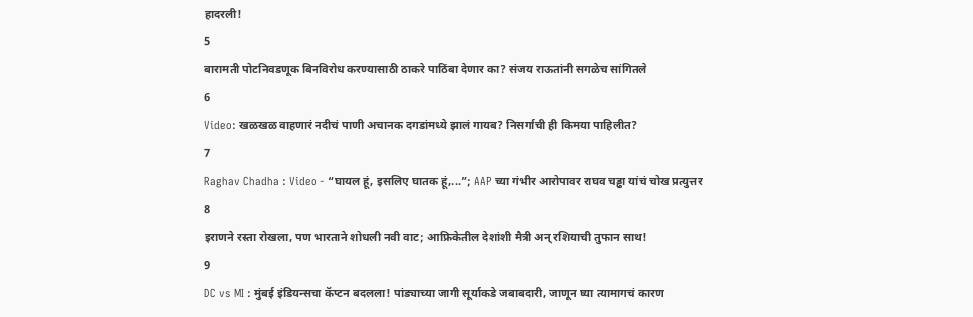हादरली!
5
बारामती पोटनिवडणूक बिनविरोध करण्यासाठी ठाकरे पाठिंबा देणार का? संजय राऊतांनी सगळेच सांगितले
6
Video: खळखळ वाहणारं नदीचं पाणी अचानक दगडांमध्ये झालं गायब? निसर्गाची ही किमया पाहिलीत?
7
Raghav Chadha : Video - “घायल हूं, इसलिए घातक हूं,...”; AAP च्या गंभीर आरोपावर राघव चड्ढा यांचं चोख प्रत्युत्तर
8
इराणने रस्ता रोखला, पण भारताने शोधली नवी वाट; आफ्रिकेतील देशांशी मैत्री अन् रशियाची तुफान साथ!
9
DC vs MI : मुंबई इंडियन्सचा कॅप्टन बदलला! पांड्याच्या जागी सूर्याकडे जबाबदारी, जाणून घ्या त्यामागचं कारण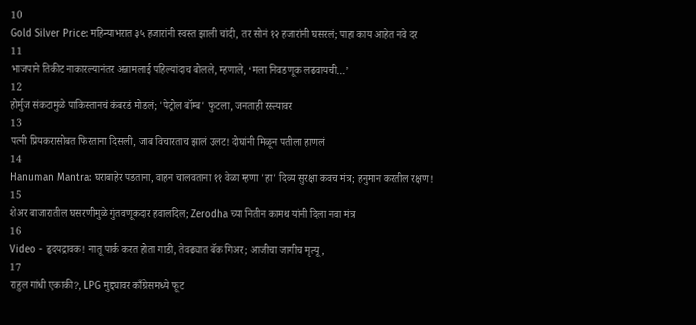10
Gold Silver Price: महिन्याभरात ३५ हजारांनी स्वस्त झाली चांदी, तर सोनं १२ हजारांनी घसरलं; पाहा काय आहेत नवे दर
11
भाजपाने तिकीट नाकारल्यानंतर अन्नामलाई पहिल्यांदाच बोलले, म्हणाले, ‘मला निवडणूक लढवायची…’
12
होर्मुज संकटामुळे पाकिस्तानचं कंबरडं मोडलं; 'पेट्रोल बॉम्ब' फुटला, जनताही रस्त्यावर
13
पत्नी प्रियकरासोबत फिरताना दिसली, जाब विचारताच झालं उलट! दोघांनी मिळून पतीला हाणलं
14
Hanuman Mantra: घराबाहेर पडताना, वाहन चालवताना ११ वेळा म्हणा 'हा' दिव्य सुरक्षा कवच मंत्र; हनुमान करतील रक्षण!
15
शेअर बाजारातील घसरणीमुळे गुंतवणूकदार हवालदिल; Zerodha च्या नितीन कामथ यांनी दिला नवा मंत्र
16
Video - हृदयद्रावक! नातू पार्क करत होता गाडी, तेवढ्यात बॅक गिअर; आजीचा जागीच मृत्यू,
17
राहुल गांधी एकाकी?, LPG मुद्द्यावर काँग्रेसमध्ये फूट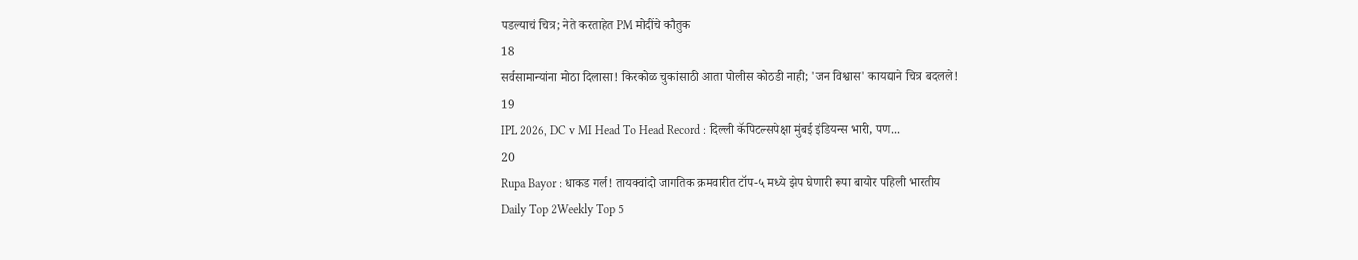पडल्याचं चित्र; नेते करताहेत PM मोदींचे कौतुक
18
सर्वसामान्यांना मोठा दिलासा! किरकोळ चुकांसाठी आता पोलीस कोठडी नाही; 'जन विश्वास' कायद्याने चित्र बदलले!
19
IPL 2026, DC v MI Head To Head Record : दिल्ली कॅपिटल्सपेक्षा मुंबई इंडियन्स भारी, पण...
20
Rupa Bayor : धाकड गर्ल! तायक्वांदो जागतिक क्रमवारीत टॉप-५ मध्ये झेप घेणारी रूपा बायोर पहिली भारतीय
Daily Top 2Weekly Top 5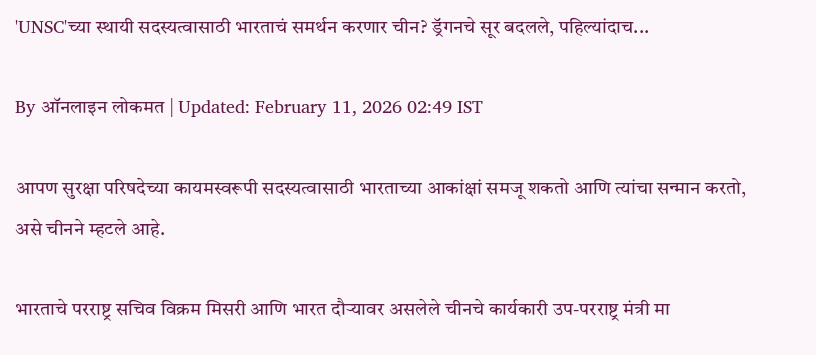'UNSC'च्या स्थायी सदस्यत्वासाठी भारताचं समर्थन करणार चीन? ड्रॅगनचे सूर बदलले, पहिल्यांदाच...

By ऑनलाइन लोकमत | Updated: February 11, 2026 02:49 IST

आपण सुरक्षा परिषदेच्या कायमस्वरूपी सदस्यत्वासाठी भारताच्या आकांक्षां समजू शकतो आणि त्यांचा सन्मान करतो, असे चीनने म्हटले आहे.

भारताचे परराष्ट्र सचिव विक्रम मिसरी आणि भारत दौऱ्यावर असलेले चीनचे कार्यकारी उप-परराष्ट्र मंत्री मा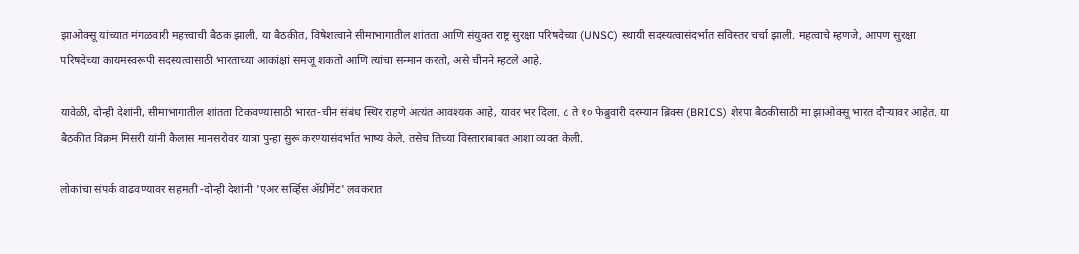झाओक्सू यांच्यात मंगळवारी महत्त्वाची बैठक झाली. या बैठकीत, विषेशत्वाने सीमाभागातील शांतता आणि संयुक्त राष्ट्र सुरक्षा परिषदेच्या (UNSC) स्थायी सदस्यत्वासंदर्भात सविस्तर चर्चा झाली. महत्वाचे म्हणजे, आपण सुरक्षा परिषदेच्या कायमस्वरूपी सदस्यत्वासाठी भारताच्या आकांक्षां समजू शकतो आणि त्यांचा सन्मान करतो, असे चीनने म्हटले आहे.

यावेळी, दोन्ही देशांनी, सीमाभागातील शांतता टिकवण्यासाठी भारत-चीन संबंध स्थिर राहणे अत्यंत आवश्यक आहे, यावर भर दिला. ८ ते १० फेब्रुवारी दरम्यान ब्रिक्स (BRICS) शेरपा बैठकीसाठी मा झाओक्सू भारत दौऱ्यावर आहेत. या बैठकीत विक्रम मिसरी यांनी कैलास मानसरोवर यात्रा पुन्हा सुरू करण्यासंदर्भात भाष्य केले. तसेच तिच्या विस्ताराबाबत आशा व्यक्त केली.

लोकांचा संपर्क वाढवण्यावर सहमती -दोन्ही देशांनी 'एअर सर्व्हिस ॲग्रीमेंट' लवकरात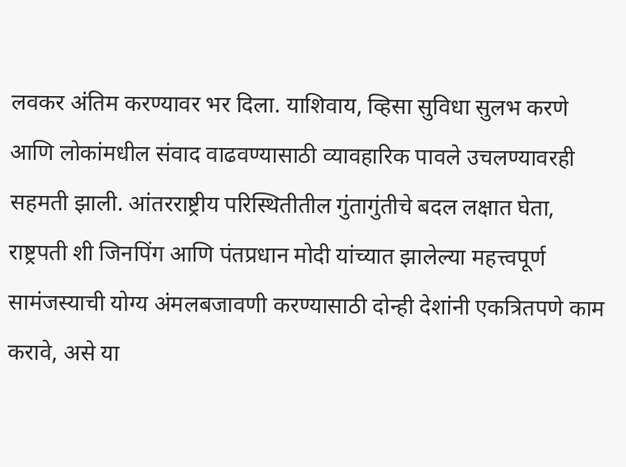लवकर अंतिम करण्यावर भर दिला. याशिवाय, व्हिसा सुविधा सुलभ करणे आणि लोकांमधील संवाद वाढवण्यासाठी व्यावहारिक पावले उचलण्यावरही सहमती झाली. आंतरराष्ट्रीय परिस्थितीतील गुंतागुंतीचे बदल लक्षात घेता, राष्ट्रपती शी जिनपिंग आणि पंतप्रधान मोदी यांच्यात झालेल्या महत्त्वपूर्ण सामंजस्याची योग्य अंमलबजावणी करण्यासाठी दोन्ही देशांनी एकत्रितपणे काम करावे, असे या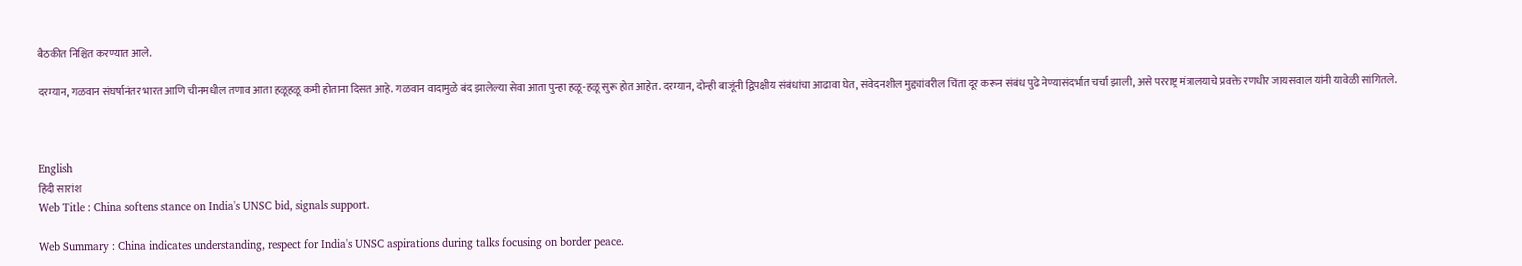बैठकीत निश्चित करण्यात आले.

दरम्यान, गळवान संघर्षानंतर भारत आणि चीनमधील तणाव आता हळूहळू कमी होताना दिसत आहे. गळवान वादामुळे बंद झालेल्या सेवा आता पुन्हा हळू-हळू सुरू होत आहेत. दरम्यान, दोन्ही बाजूंनी द्विपक्षीय संबंधांचा आढावा घेत, संवेदनशील मुद्द्यांवरील चिंता दूर करून संबंध पुढे नेण्यासंदर्भात चर्चा झाली, असे परराष्ट्र मंत्रालयाचे प्रवक्ते रणधीर जायसवाल यांनी यावेळी सांगितले.



English
हिंदी सारांश
Web Title : China softens stance on India's UNSC bid, signals support.

Web Summary : China indicates understanding, respect for India's UNSC aspirations during talks focusing on border peace.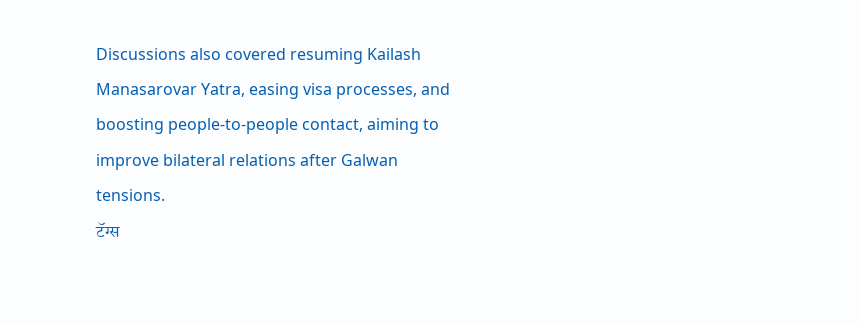Discussions also covered resuming Kailash Manasarovar Yatra, easing visa processes, and boosting people-to-people contact, aiming to improve bilateral relations after Galwan tensions.
टॅग्स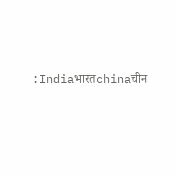:Indiaभारतchinaचीन